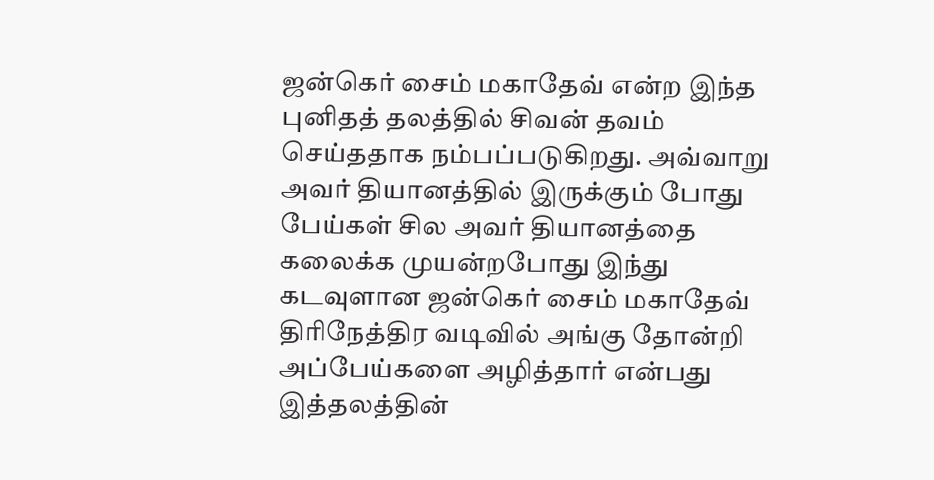ஜன்கெர் சைம் மகாதேவ் என்ற இந்த புனிதத் தலத்தில் சிவன் தவம் செய்ததாக நம்பப்படுகிறது. அவ்வாறு அவர் தியானத்தில் இருக்கும் போது பேய்கள் சில அவர் தியானத்தை கலைக்க முயன்றபோது இந்து கடவுளான ஜன்கெர் சைம் மகாதேவ் திரிநேத்திர வடிவில் அங்கு தோன்றி அப்பேய்களை அழித்தார் என்பது இத்தலத்தின்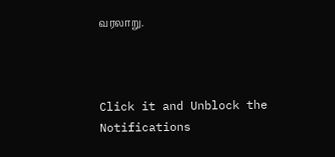வரலாறு.



Click it and Unblock the Notifications